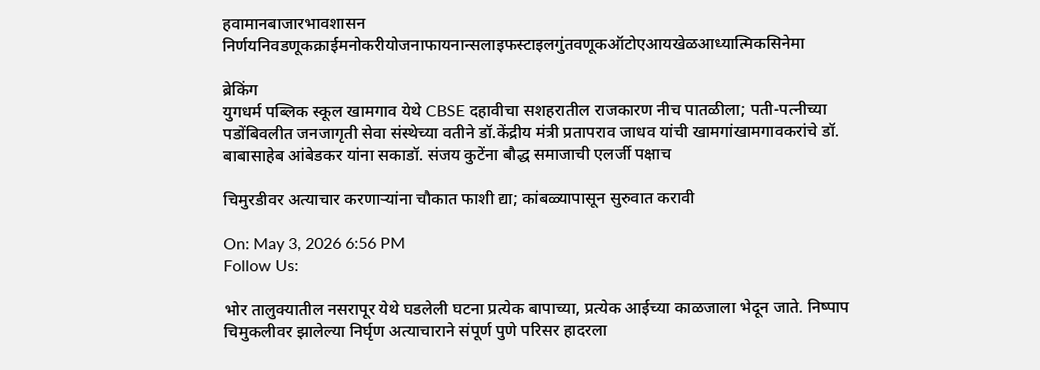हवामानबाजारभावशासन निर्णयनिवडणूकक्राईमनोकरीयोजनाफायनान्सलाइफस्टाइलगुंतवणूकऑटोएआयखेळआध्यात्मिकसिनेमा

ब्रेकिंग
युगधर्म पब्लिक स्कूल खामगाव येथे CBSE दहावीचा सशहरातील राजकारण नीच पातळीला; पती-पत्नीच्या पडोंबिवलीत जनजागृती सेवा संस्थेच्या वतीने डॉ.केंद्रीय मंत्री प्रतापराव जाधव यांची खामगांखामगावकरांचे डॉ. बाबासाहेब आंबेडकर यांना सकाडॉ. संजय कुटेंना बौद्ध समाजाची एलर्जी पक्षाच

चिमुरडीवर अत्याचार करणाऱ्यांना चौकात फाशी द्या; कांबळ्यापासून सुरुवात करावी

On: May 3, 2026 6:56 PM
Follow Us:

भोर तालुक्यातील नसरापूर येथे घडलेली घटना प्रत्येक बापाच्या, प्रत्येक आईच्या काळजाला भेदून जाते. निष्पाप चिमुकलीवर झालेल्या निर्घृण अत्याचाराने संपूर्ण पुणे परिसर हादरला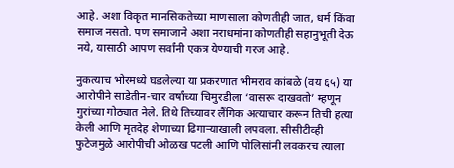आहे. अशा विकृत मानसिकतेच्या माणसाला कोणतीही जात, धर्म किंवा समाज नसतो. पण समाजाने अशा नराधमांना कोणतीही सहानुभूती देऊ नये, यासाठी आपण सर्वांनी एकत्र येण्याची गरज आहे.

नुकत्याच भोरमध्ये घडलेल्या या प्रकरणात भीमराव कांबळे (वय ६५) या आरोपीने साडेतीन-चार वर्षांच्या चिमुरडीला ‘वासरू दाखवतो’ म्हणून गुरांच्या गोठ्यात नेले. तिथे तिच्यावर लैंगिक अत्याचार करून तिची हत्या केली आणि मृतदेह शेणाच्या ढिगाऱ्याखाली लपवला. सीसीटीव्ही फुटेजमुळे आरोपीची ओळख पटली आणि पोलिसांनी लवकरच त्याला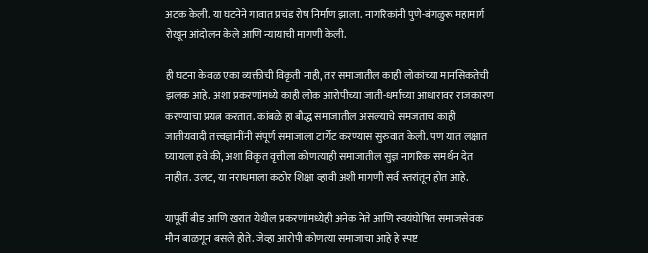अटक केली. या घटनेने गावात प्रचंड रोष निर्माण झाला. नागरिकांनी पुणे-बंगळुरू महामार्ग रोखून आंदोलन केले आणि न्यायाची मागणी केली.

ही घटना केवळ एका व्यक्तीची विकृती नाही, तर समाजातील काही लोकांच्या मानसिकतेची झलक आहे. अशा प्रकरणांमध्ये काही लोक आरोपीच्या जाती-धर्माच्या आधारावर राजकारण करण्याचा प्रयत्न करतात. कांबळे हा बौद्ध समाजातील असल्याचे समजताच काही जातीयवादी तत्त्वज्ञानींनी संपूर्ण समाजाला टार्गेट करण्यास सुरुवात केली. पण यात लक्षात घ्यायला हवे की, अशा विकृत वृत्तीला कोणत्याही समाजातील सुज्ञ नागरिक समर्थन देत नाहीत. उलट, या नराधमाला कठोर शिक्षा व्हावी अशी मागणी सर्व स्तरांतून होत आहे.

यापूर्वी बीड आणि खरात येथील प्रकरणांमध्येही अनेक नेते आणि स्वयंघोषित समाजसेवक मौन बाळगून बसले होते. जेव्हा आरोपी कोणत्या समाजाचा आहे हे स्पष्ट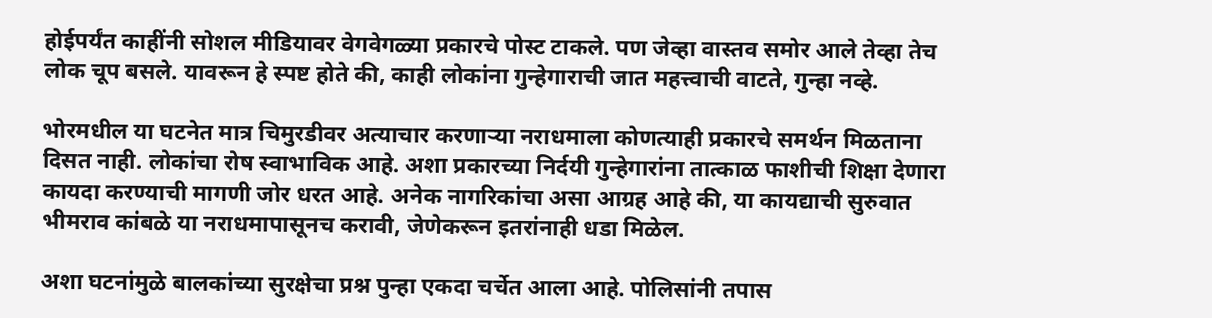होईपर्यंत काहींनी सोशल मीडियावर वेगवेगळ्या प्रकारचे पोस्ट टाकले. पण जेव्हा वास्तव समोर आले तेव्हा तेच लोक चूप बसले. यावरून हे स्पष्ट होते की, काही लोकांना गुन्हेगाराची जात महत्त्वाची वाटते, गुन्हा नव्हे.

भोरमधील या घटनेत मात्र चिमुरडीवर अत्याचार करणाऱ्या नराधमाला कोणत्याही प्रकारचे समर्थन मिळताना दिसत नाही. लोकांचा रोष स्वाभाविक आहे. अशा प्रकारच्या निर्दयी गुन्हेगारांना तात्काळ फाशीची शिक्षा देणारा कायदा करण्याची मागणी जोर धरत आहे. अनेक नागरिकांचा असा आग्रह आहे की, या कायद्याची सुरुवात भीमराव कांबळे या नराधमापासूनच करावी, जेणेकरून इतरांनाही धडा मिळेल.

अशा घटनांमुळे बालकांच्या सुरक्षेचा प्रश्न पुन्हा एकदा चर्चेत आला आहे. पोलिसांनी तपास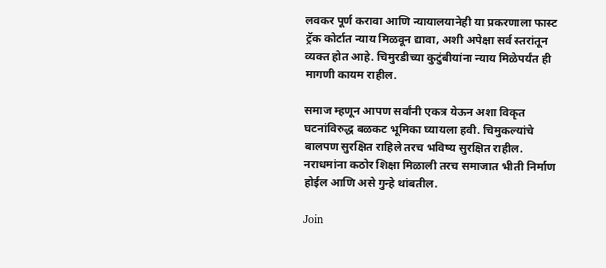लवकर पूर्ण करावा आणि न्यायालयानेही या प्रकरणाला फास्ट ट्रॅक कोर्टात न्याय मिळवून द्यावा, अशी अपेक्षा सर्व स्तरांतून व्यक्त होत आहे. चिमुरडीच्या कुटुंबीयांना न्याय मिळेपर्यंत ही मागणी कायम राहील.

समाज म्हणून आपण सर्वांनी एकत्र येऊन अशा विकृत घटनांविरुद्ध बळकट भूमिका घ्यायला हवी. चिमुकल्यांचे बालपण सुरक्षित राहिले तरच भविष्य सुरक्षित राहील. नराधमांना कठोर शिक्षा मिळाली तरच समाजात भीती निर्माण होईल आणि असे गुन्हे थांबतील.

Join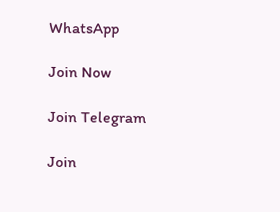WhatsApp

Join Now

Join Telegram

Join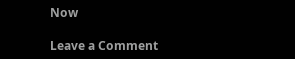Now

Leave a Comment